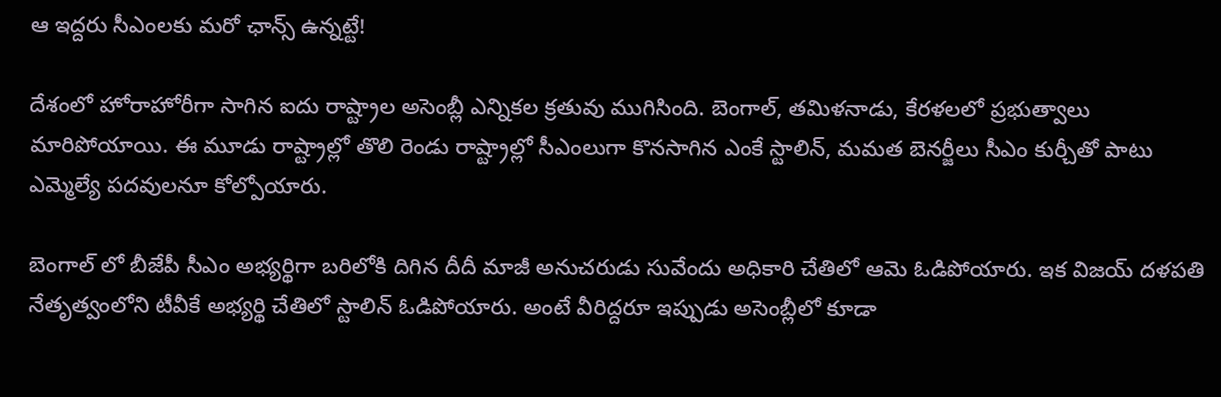ఆ ఇద్దరు సీఎంలకు మరో ఛాన్స్ ఉన్నట్టే!

దేశంలో హోరాహోరీగా సాగిన ఐదు రాష్ట్రాల అసెంబ్లీ ఎన్నికల క్రతువు ముగిసింది. బెంగాల్, తమిళనాడు, కేరళలలో ప్రభుత్వాలు మారిపోయాయి. ఈ మూడు రాష్ట్రాల్లో తొలి రెండు రాష్ట్రాల్లో సీఎంలుగా కొనసాగిన ఎంకే స్టాలిన్, మమత బెనర్జీలు సీఎం కుర్చీతో పాటు ఎమ్మెల్యే పదవులనూ కోల్పోయారు.

బెంగాల్ లో బీజేపీ సీఎం అభ్యర్థిగా బరిలోకి దిగిన దీదీ మాజీ అనుచరుడు సువేందు అధికారి చేతిలో ఆమె ఓడిపోయారు. ఇక విజయ్ దళపతి నేతృత్వంలోని టీవీకే అభ్యర్థి చేతిలో స్టాలిన్ ఓడిపోయారు. అంటే వీరిద్దరూ ఇప్పుడు అసెంబ్లీలో కూడా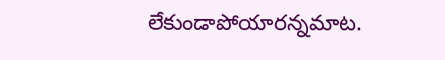లేకుండాపోయారన్నమాట.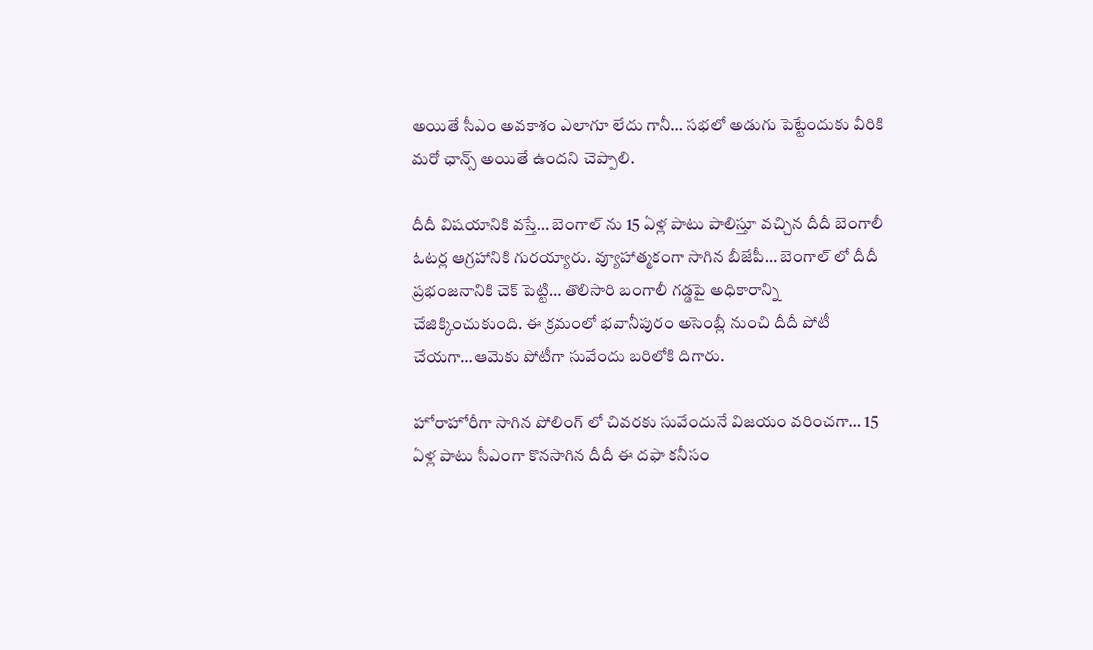అయితే సీఎం అవకాశం ఎలాగూ లేదు గానీ… సభలో అడుగు పెట్టేందుకు వీరికి మరో ఛాన్స్ అయితే ఉందని చెప్పాలి.

దీదీ విషయానికి వస్తే… బెంగాల్ ను 15 ఏళ్ల పాటు పాలిస్తూ వచ్చిన దీదీ బెంగాలీ ఓటర్ల ఆగ్రహానికి గురయ్యారు. వ్యూహాత్మకంగా సాగిన బీజేపీ… బెంగాల్ లో దీదీ ప్రభంజనానికి చెక్ పెట్టి… తొలిసారి బంగాలీ గడ్డపై అధికారాన్ని చేజిక్కించుకుంది. ఈ క్రమంలో భవానీపురం అసెంబ్లీ నుంచి దీదీ పోటీ చేయగా…ఆమెకు పోటీగా సువేందు బరిలోకి దిగారు.

హోరాహోరీగా సాగిన పోలింగ్ లో చివరకు సువేందునే విజయం వరించగా… 15 ఏళ్ల పాటు సీఎంగా కొనసాగిన దీదీ ఈ దఫా కనీసం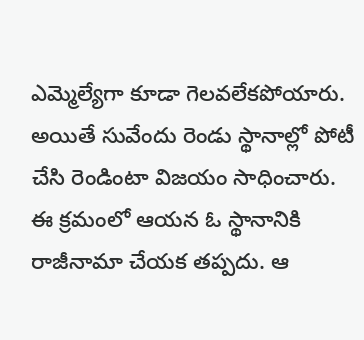ఎమ్మెల్యేగా కూడా గెలవలేకపోయారు. అయితే సువేందు రెండు స్థానాల్లో పోటీ చేసి రెండింటా విజయం సాధించారు. ఈ క్రమంలో ఆయన ఓ స్థానానికి రాజీనామా చేయక తప్పదు. ఆ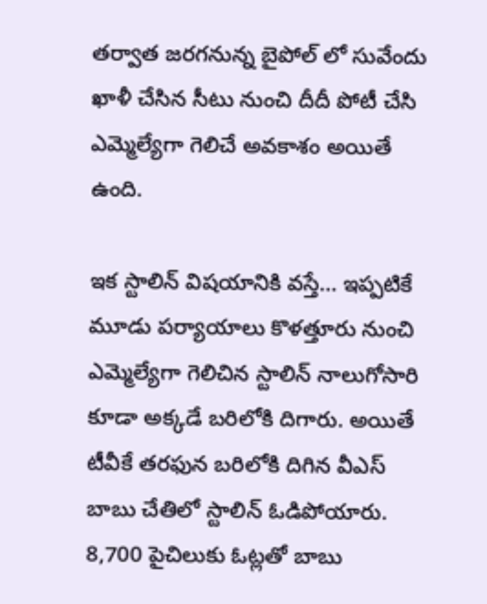తర్వాత జరగనున్న బైపోల్ లో సువేందు ఖాళీ చేసిన సీటు నుంచి దీదీ పోటీ చేసి ఎమ్మెల్యేగా గెలిచే అవకాశం అయితే ఉంది.

ఇక స్టాలిన్ విషయానికి వస్తే… ఇప్పటికే మూడు పర్యాయాలు కొళత్తూరు నుంచి ఎమ్మెల్యేగా గెలిచిన స్టాలిన్ నాలుగోసారి కూడా అక్కడే బరిలోకి దిగారు. అయితే టీవీకే తరఫున బరిలోకి దిగిన వీఎస్ బాబు చేతిలో స్టాలిన్ ఓడిపోయారు. 8,700 పైచిలుకు ఓట్లతో బాబు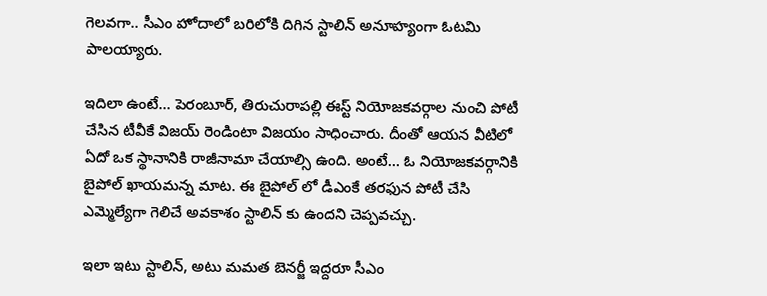గెలవగా.. సీఎం హోదాలో బరిలోకి దిగిన స్టాలిన్ అనూహ్యంగా ఓటమి పాలయ్యారు.

ఇదిలా ఉంటే… పెరంబూర్, తిరుచురాపల్లి ఈస్ట్ నియోజకవర్గాల నుంచి పోటీ చేసిన టీవీకే విజయ్ రెండింటా విజయం సాధించారు. దీంతో ఆయన వీటిలో ఏదో ఒక స్థానానికి రాజీనామా చేయాల్సి ఉంది. అంటే… ఓ నియోజకవర్గానికి బైపోల్ ఖాయమన్న మాట. ఈ బైపోల్ లో డీఎంకే తరఫున పోటీ చేసి ఎమ్మెల్యేగా గెలిచే అవకాశం స్టాలిన్ కు ఉందని చెప్పవచ్చు.

ఇలా ఇటు స్టాలిన్, అటు మమత బెనర్జీ ఇద్దరూ సీఎం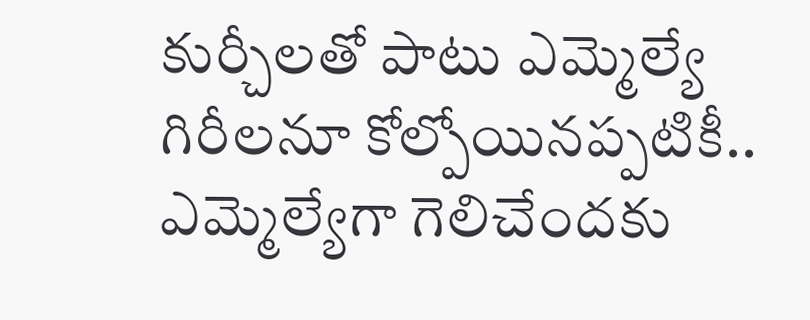కుర్చీలతో పాటు ఎమ్మెల్యే గిరీలనూ కోల్పోయినప్పటికీ.. ఎమ్మెల్యేగా గెలిచేందకు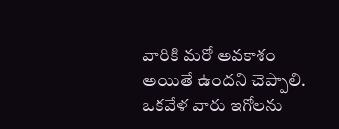వారికి మరో అవకాశం అయితే ఉందని చెప్పాలి. ఒకవేళ వారు ఇగోలను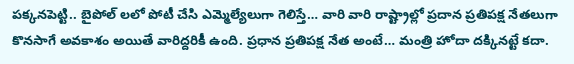పక్కనపెట్టి.. బైపోల్ లలో పోటీ చేసి ఎమ్మెల్యేలుగా గెలిస్తే… వారి వారి రాష్ట్రాల్లో ప్రదాన ప్రతిపక్ష నేతలుగా కొనసాగే అవకాశం అయితే వారిద్దరికీ ఉంది. ప్రధాన ప్రతిపక్ష నేత అంటే… మంత్రి హోదా దక్కినట్టే కదా.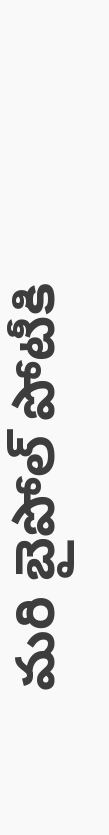మరి బైపోల్ పోటీకి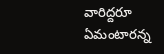వారిద్దరూ ఏమంటారన్న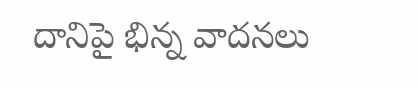దానిపై భిన్న వాదనలు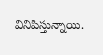వినిపిస్తున్నాయి.